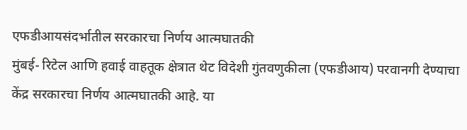एफडीआयसंदर्भातील सरकारचा निर्णय आत्मघातकी
मुंबई- रिटेल आणि हवाई वाहतूक क्षेत्रात थेट विदेशी गुंतवणुकीला (एफडीआय) परवानगी देण्याचा केंद्र सरकारचा निर्णय आत्मघातकी आहे. या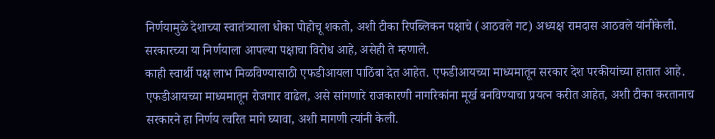निर्णयामुळे देशाच्या स्वातंत्र्याला धोका पोहोचू शकतो, अशी टीका रिपब्लिकन पक्षाचे (आठवले गट) अध्यक्ष रामदास आठवले यांनीकेली. सरकारच्या या निर्णयाला आपल्या पक्षाचा विरोध आहे, असेही ते म्हणाले.
काही स्वार्थी पक्ष लाभ मिळविण्यासाठी एफडीआयला पाठिंबा देत आहेत. एफडीआयच्या माध्यमातून सरकार देश परकीयांच्या हातात आहे. एफडीआयच्या माध्यमातून रोजगार वाढेल, असे सांगणारे राजकारणी नागरिकांना मूर्ख बनविण्याचा प्रयत्न करीत आहेत, अशी टीका करतानाच सरकारने हा निर्णय त्वरित मागे घ्यावा, अशी मागणी त्यांनी केली.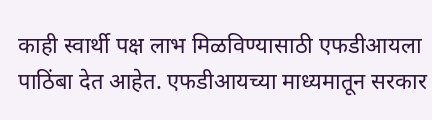काही स्वार्थी पक्ष लाभ मिळविण्यासाठी एफडीआयला पाठिंबा देत आहेत. एफडीआयच्या माध्यमातून सरकार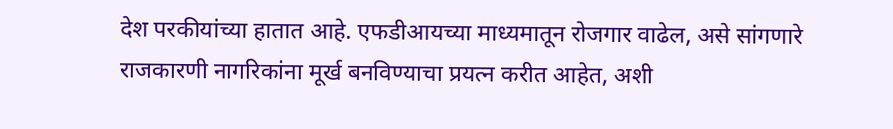देश परकीयांच्या हातात आहे. एफडीआयच्या माध्यमातून रोजगार वाढेल, असे सांगणारे राजकारणी नागरिकांना मूर्ख बनविण्याचा प्रयत्न करीत आहेत, अशी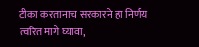टीका करतानाच सरकारने हा निर्णय त्वरित मागे घ्यावा,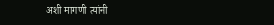अशी मागणी त्यांनी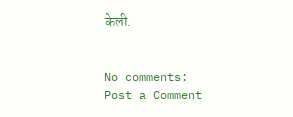केली.


No comments:
Post a Comment